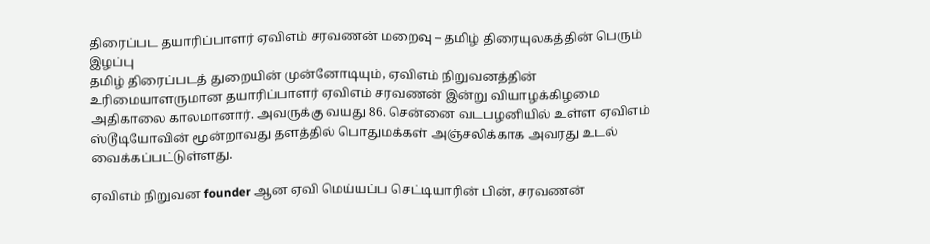திரைப்பட தயாரிப்பாளர் ஏவிஎம் சரவணன் மறைவு – தமிழ் திரையுலகத்தின் பெரும் இழப்பு
தமிழ் திரைப்படத் துறையின் முன்னோடியும், ஏவிஎம் நிறுவனத்தின் உரிமையாளருமான தயாரிப்பாளர் ஏவிஎம் சரவணன் இன்று வியாழக்கிழமை அதிகாலை காலமானார். அவருக்கு வயது 86. சென்னை வடபழனியில் உள்ள ஏவிஎம் ஸ்டூடியோவின் மூன்றாவது தளத்தில் பொதுமக்கள் அஞ்சலிக்காக அவரது உடல் வைக்கப்பட்டுள்ளது.

ஏவிஎம் நிறுவன founder ஆன ஏவி மெய்யப்ப செட்டியாரின் பின், சரவணன்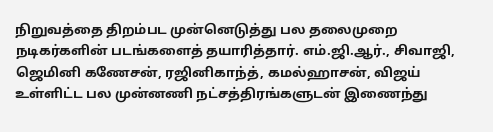நிறுவத்தை திறம்பட முன்னெடுத்து பல தலைமுறை நடிகர்களின் படங்களைத் தயாரித்தார். எம்.ஜி.ஆர்., சிவாஜி, ஜெமினி கணேசன், ரஜினிகாந்த், கமல்ஹாசன், விஜய் உள்ளிட்ட பல முன்னணி நட்சத்திரங்களுடன் இணைந்து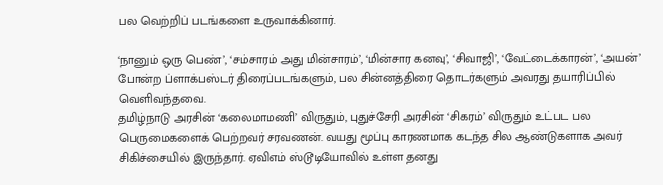பல வெற்றிப் படங்களை உருவாக்கினார்.

‘நானும் ஒரு பெண்’, ‘சம்சாரம் அது மின்சாரம்’, ‘மின்சார கனவு’, ‘சிவாஜி’, ‘வேட்டைக்காரன்’, ‘அயன்’ போன்ற ப்ளாக்பஸ்டர் திரைப்படங்களும், பல சின்னத்திரை தொடர்களும் அவரது தயாரிப்பில் வெளிவந்தவை.
தமிழ்நாடு அரசின் ‘கலைமாமணி’ விருதும், புதுச்சேரி அரசின் ‘சிகரம்’ விருதும் உட்பட பல பெருமைகளைக் பெற்றவர் சரவணன். வயது மூப்பு காரணமாக கடந்த சில ஆண்டுகளாக அவர் சிகிச்சையில் இருந்தார். ஏவிஎம் ஸ்டூடியோவில் உள்ள தனது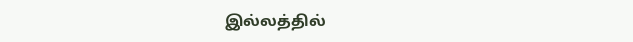இல்லத்தில்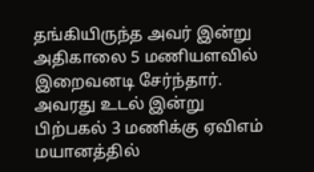தங்கியிருந்த அவர் இன்று அதிகாலை 5 மணியளவில் இறைவனடி சேர்ந்தார்.
அவரது உடல் இன்று பிற்பகல் 3 மணிக்கு ஏவிஎம் மயானத்தில்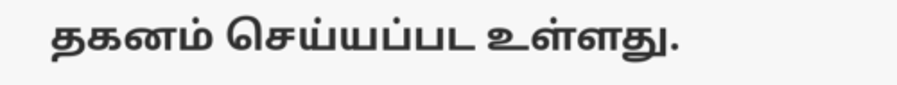தகனம் செய்யப்பட உள்ளது.